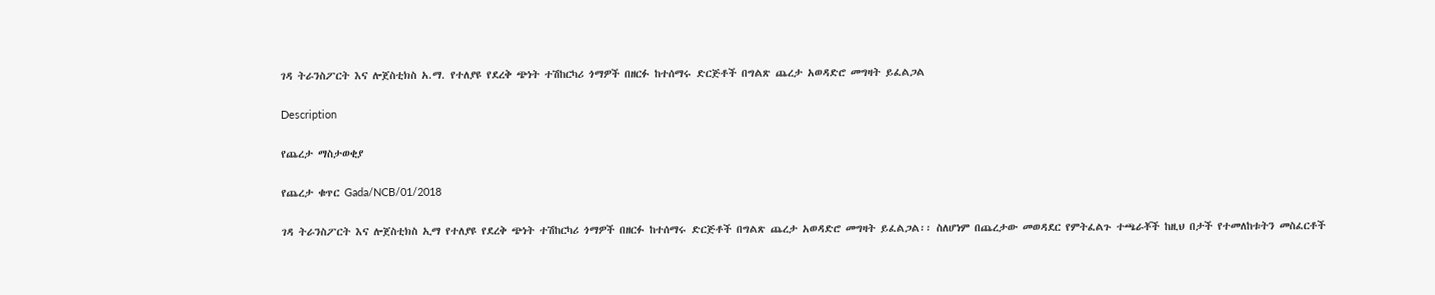ገዳ ትራንስፖርት እና ሎጀስቲክስ አ.ማ. የተለያዩ የደረቅ ጭነት ተሽከርካሪ ጎማዎች በዘርፉ ከተሰማሩ ድርጅቶች በግልጽ ጨረታ አወዳድሮ መግዛት ይፈልጋል

Description

የጨረታ ማስታወቂያ

የጨረታ ቁጥር Gada/NCB/01/2018

ገዳ ትራንስፖርት እና ሎጀስቲክስ ኢማ የተለያዩ የደረቅ ጭነት ተሽከርካሪ ጎማዎች በዘርፉ ከተሰማሩ ድርጅቶች በግልጽ ጨረታ አወዳድሮ መግዛት ይፈልጋል፡፡ ስለሆነም በጨረታው መወዳደር የምትፈልጉ ተጫራቾች ከዚህ በታች የተመለከቱትን መስፈርቶች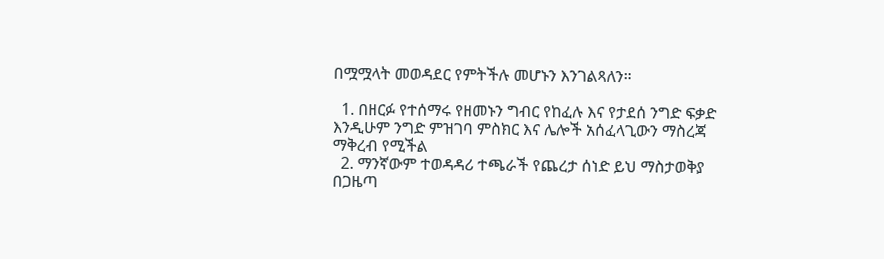በሟሟላት መወዳደር የምትችሉ መሆኑን እንገልጻለን።

  1. በዘርፉ የተሰማሩ የዘመኑን ግብር የከፈሉ እና የታደሰ ንግድ ፍቃድ እንዲሁም ንግድ ምዝገባ ምስክር እና ሌሎች አሰፈላጊውን ማስረጃ ማቅረብ የሚችል
  2. ማንኛውም ተወዳዳሪ ተጫራች የጨረታ ሰነድ ይህ ማስታወቅያ በጋዜጣ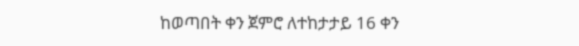ከወጣበት ቀን ጀምሮ ለተከታታይ 16 ቀን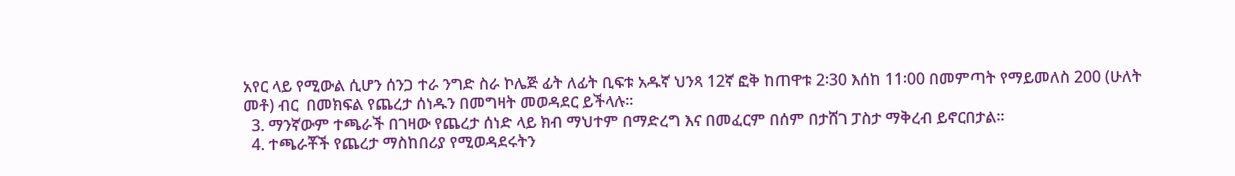አየር ላይ የሚውል ሲሆን ሰንጋ ተራ ንግድ ስራ ኮሌጅ ፊት ለፊት ቢፍቱ አዱኛ ህንጻ 12ኛ ፎቅ ከጠዋቱ 2፡30 እሰከ 11፡00 በመምጣት የማይመለስ 200 (ሁለት መቶ) ብር  በመክፍል የጨረታ ሰነዱን በመግዛት መወዳደር ይችላሉ።
  3. ማንኛውም ተጫራች በገዛው የጨረታ ሰነድ ላይ ክብ ማህተም በማድረግ እና በመፈርም በሰም በታሸገ ፓስታ ማቅረብ ይኖርበታል።
  4. ተጫራቾች የጨረታ ማስከበሪያ የሚወዳደሩትን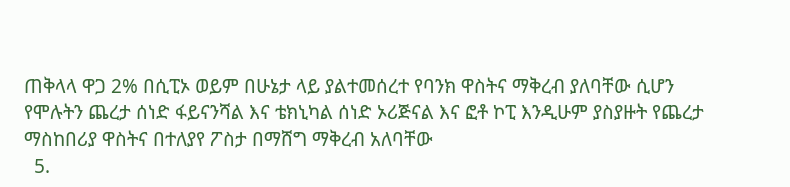ጠቅላላ ዋጋ 2% በሲፒኦ ወይም በሁኔታ ላይ ያልተመሰረተ የባንክ ዋስትና ማቅረብ ያለባቸው ሲሆን የሞሉትን ጨረታ ሰነድ ፋይናንሻል እና ቴክኒካል ሰነድ ኦሪጅናል እና ፎቶ ኮፒ እንዲሁም ያስያዙት የጨረታ ማስከበሪያ ዋስትና በተለያየ ፖስታ በማሸግ ማቅረብ አለባቸው
  5.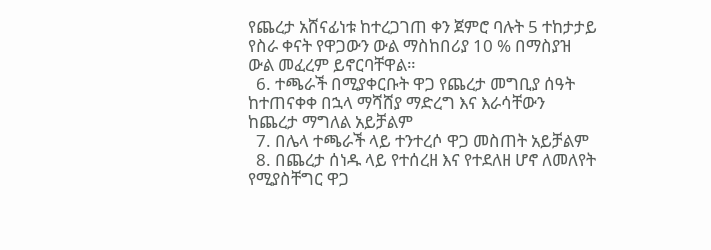የጨረታ አሸናፊነቱ ከተረጋገጠ ቀን ጀምሮ ባሉት 5 ተከታታይ የስራ ቀናት የዋጋውን ውል ማስከበሪያ 10 % በማስያዝ ውል መፈረም ይኖርባቸዋል።
  6. ተጫራች በሚያቀርቡት ዋጋ የጨረታ መግቢያ ሰዓት ከተጠናቀቀ በኋላ ማሻሸያ ማድረግ እና እራሳቸውን ከጨረታ ማግለል አይቻልም
  7. በሌላ ተጫራች ላይ ተንተረሶ ዋጋ መስጠት አይቻልም
  8. በጨረታ ሰነዱ ላይ የተሰረዘ እና የተደለዘ ሆኖ ለመለየት የሚያስቸግር ዋጋ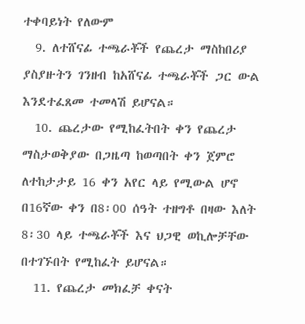ተቀባይነት የለውም
  9. ለተሸናፊ ተጫራቾች የጨረታ ማስከበሪያ ያስያዙትን ገንዘብ ከአሸናፊ ተጫራቾች ጋር ውል እንደተፈጸመ ተመላሽ ይሆናል።
  10. ጨረታው የሚከፈትበት ቀን የጨረታ ማስታወቅያው በጋዜጣ ከወጣበት ቀን ጀምሮ ለተከታታይ 16 ቀን አየር ላይ የሚውል ሆኖ በ16ኛው ቀን በ8፡00 ሰዓት ተዘግቶ በዛው እለት 8፡30 ላይ ተጫራቾች እና ህጋዊ ወኪሎቻቸው በተገኙበት የሚከፈት ይሆናል።
  11. የጨረታ መክፈቻ ቀናት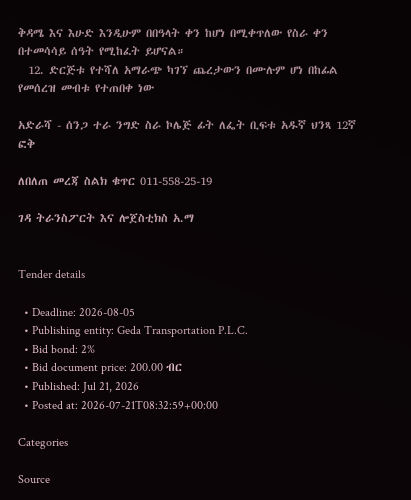ቅዳሜ እና እሁድ እንዲሁም በበዓላት ቀን ከሆነ በሚቀጥለው የስራ ቀን በተመሳሳይ ሰዓት የሚከፈት ይሆናል።
  12. ድርጅቱ የተሻለ አማራጭ ካገኘ ጨረታውን በሙሉም ሆነ በከፊል የመሰረዝ መብቱ የተጠበቀ ነው

አድራሻ - ሰንጋ ተራ ንግድ ስራ ኮሌጅ ፊት ለፌት ቢፍቱ አዱኛ ህንጻ 12ኛ ፎቅ

ለበለጠ መረጃ ስልክ ቁጥር 011-558-25-19

ገዳ ትራንስፖርት እና ሎጀስቲክስ አ.ማ


Tender details

  • Deadline: 2026-08-05
  • Publishing entity: Geda Transportation P.L.C.
  • Bid bond: 2%
  • Bid document price: 200.00 ብር
  • Published: Jul 21, 2026
  • Posted at: 2026-07-21T08:32:59+00:00

Categories

Source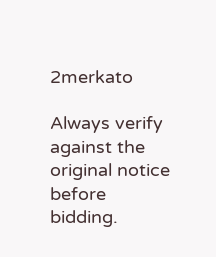2merkato

Always verify against the original notice before bidding.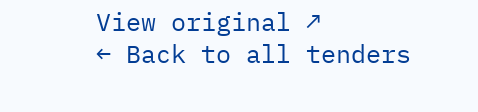View original ↗
← Back to all tenders